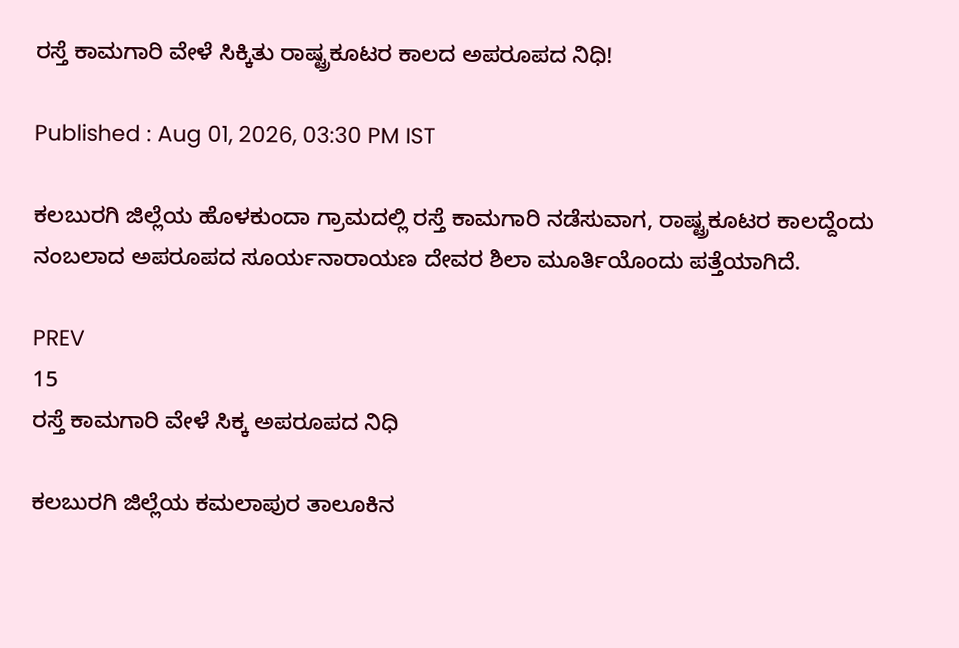ರಸ್ತೆ ಕಾಮಗಾರಿ ವೇಳೆ ಸಿಕ್ಕಿತು ರಾಷ್ಟ್ರಕೂಟರ ಕಾಲದ ಅಪರೂಪದ ನಿಧಿ!

Published : Aug 01, 2026, 03:30 PM IST

ಕಲಬುರಗಿ ಜಿಲ್ಲೆಯ ಹೊಳಕುಂದಾ ಗ್ರಾಮದಲ್ಲಿ ರಸ್ತೆ ಕಾಮಗಾರಿ ನಡೆಸುವಾಗ, ರಾಷ್ಟ್ರಕೂಟರ ಕಾಲದ್ದೆಂದು ನಂಬಲಾದ ಅಪರೂಪದ ಸೂರ್ಯನಾರಾಯಣ ದೇವರ ಶಿಲಾ ಮೂರ್ತಿಯೊಂದು ಪತ್ತೆಯಾಗಿದೆ.

PREV
15
ರಸ್ತೆ ಕಾಮಗಾರಿ ವೇಳೆ ಸಿಕ್ಕ ಅಪರೂಪದ ನಿಧಿ

ಕಲಬುರಗಿ ಜಿಲ್ಲೆಯ ಕಮಲಾಪುರ ತಾಲೂಕಿನ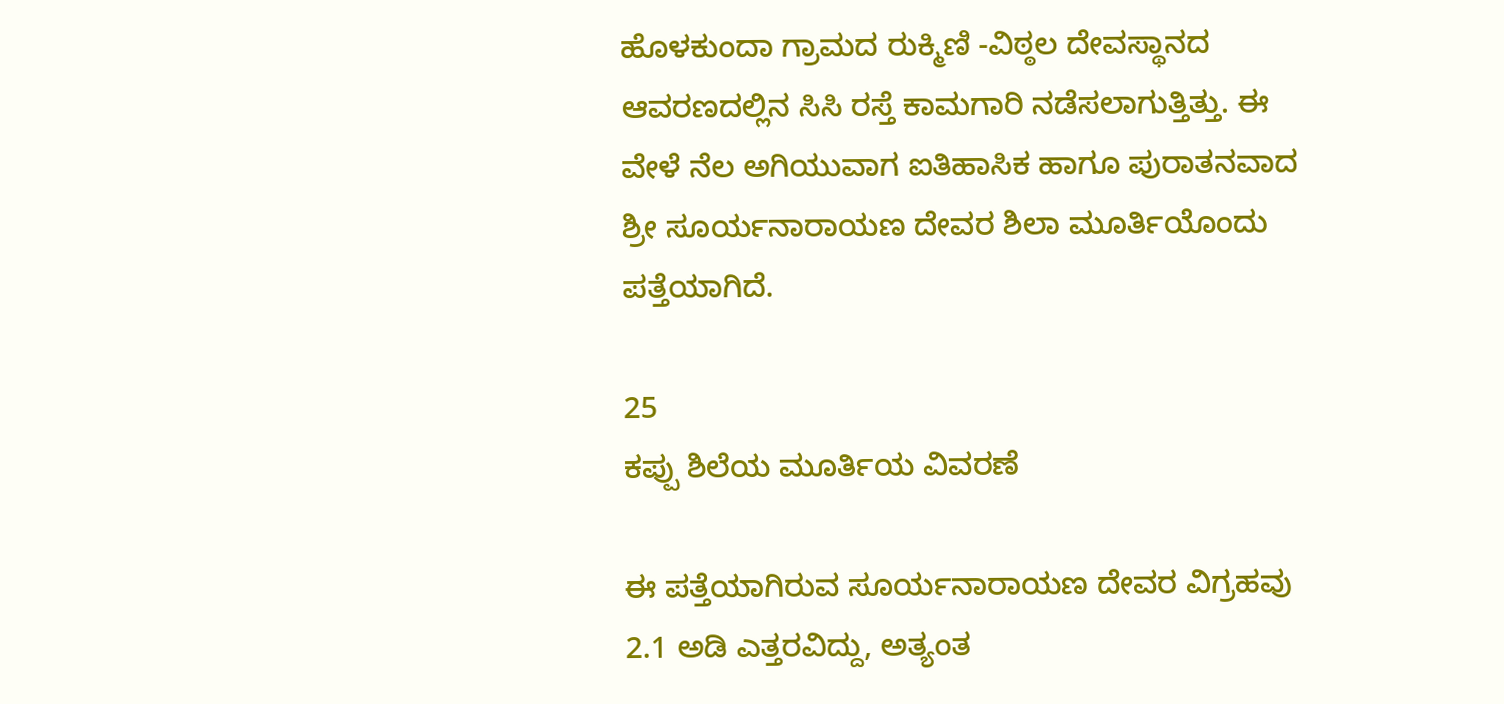ಹೊಳಕುಂದಾ ಗ್ರಾಮದ ರುಕ್ಮಿಣಿ -ವಿಠ್ಠಲ ದೇವಸ್ಥಾನದ ಆವರಣದಲ್ಲಿನ ಸಿಸಿ ರಸ್ತೆ ಕಾಮಗಾರಿ ನಡೆಸಲಾಗುತ್ತಿತ್ತು. ಈ ವೇಳೆ ನೆಲ ಅಗಿಯುವಾಗ ಐತಿಹಾಸಿಕ ಹಾಗೂ ಪುರಾತನವಾದ ಶ್ರೀ ಸೂರ್ಯನಾರಾಯಣ ದೇವರ ಶಿಲಾ ಮೂರ್ತಿಯೊಂದು ಪತ್ತೆಯಾಗಿದೆ.

25
ಕಪ್ಪು ಶಿಲೆಯ ಮೂರ್ತಿಯ ವಿವರಣೆ

ಈ ಪತ್ತೆಯಾಗಿರುವ ಸೂರ್ಯನಾರಾಯಣ ದೇವರ ವಿಗ್ರಹವು 2.1 ಅಡಿ ಎತ್ತರವಿದ್ದು, ಅತ್ಯಂತ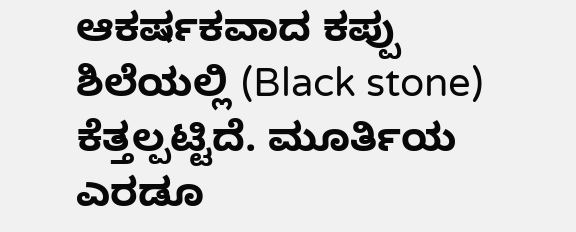ಆಕರ್ಷಕವಾದ ಕಪ್ಪು ಶಿಲೆಯಲ್ಲಿ (Black stone) ಕೆತ್ತಲ್ಪಟ್ಟಿದೆ. ಮೂರ್ತಿಯ ಎರಡೂ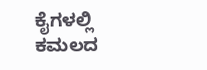ಕೈಗಳಲ್ಲಿ ಕಮಲದ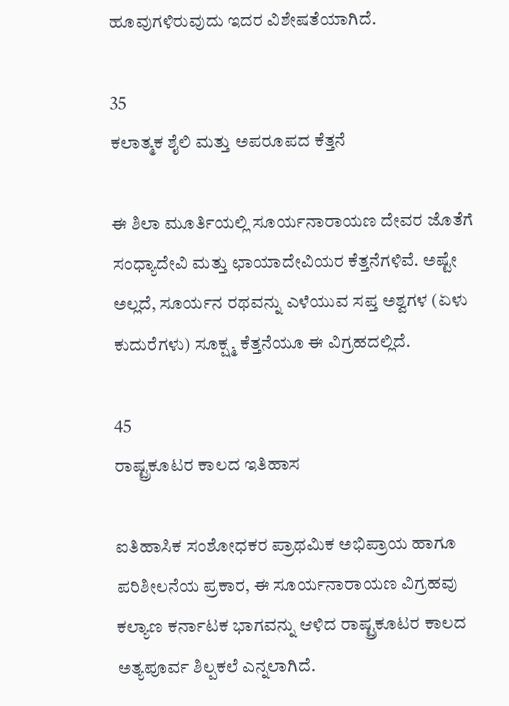ಹೂವುಗಳಿರುವುದು ಇದರ ವಿಶೇಷತೆಯಾಗಿದೆ.

35
ಕಲಾತ್ಮಕ ಶೈಲಿ ಮತ್ತು ಅಪರೂಪದ ಕೆತ್ತನೆ

ಈ ಶಿಲಾ ಮೂರ್ತಿಯಲ್ಲಿ ಸೂರ್ಯನಾರಾಯಣ ದೇವರ ಜೊತೆಗೆ ಸಂಧ್ಯಾದೇವಿ ಮತ್ತು ಛಾಯಾದೇವಿಯರ ಕೆತ್ತನೆಗಳಿವೆ. ಅಷ್ಟೇ ಅಲ್ಲದೆ, ಸೂರ್ಯನ ರಥವನ್ನು ಎಳೆಯುವ ಸಪ್ತ ಅಶ್ವಗಳ (ಏಳು ಕುದುರೆಗಳು) ಸೂಕ್ಷ್ಮ ಕೆತ್ತನೆಯೂ ಈ ವಿಗ್ರಹದಲ್ಲಿದೆ.

45
ರಾಷ್ಟ್ರಕೂಟರ ಕಾಲದ ಇತಿಹಾಸ

ಐತಿಹಾಸಿಕ ಸಂಶೋಧಕರ ಪ್ರಾಥಮಿಕ ಅಭಿಪ್ರಾಯ ಹಾಗೂ ಪರಿಶೀಲನೆಯ ಪ್ರಕಾರ, ಈ ಸೂರ್ಯನಾರಾಯಣ ವಿಗ್ರಹವು ಕಲ್ಯಾಣ ಕರ್ನಾಟಕ ಭಾಗವನ್ನು ಆಳಿದ ರಾಷ್ಟ್ರಕೂಟರ ಕಾಲದ ಅತ್ಯಪೂರ್ವ ಶಿಲ್ಪಕಲೆ ಎನ್ನಲಾಗಿದೆ.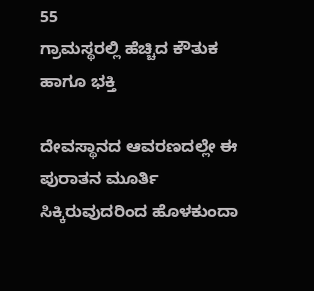55
ಗ್ರಾಮಸ್ಥರಲ್ಲಿ ಹೆಚ್ಚಿದ ಕೌತುಕ ಹಾಗೂ ಭಕ್ತಿ

ದೇವಸ್ಥಾನದ ಆವರಣದಲ್ಲೇ ಈ ಪುರಾತನ ಮೂರ್ತಿ ಸಿಕ್ಕಿರುವುದರಿಂದ ಹೊಳಕುಂದಾ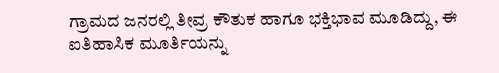ಗ್ರಾಮದ ಜನರಲ್ಲಿ ತೀವ್ರ ಕೌತುಕ ಹಾಗೂ ಭಕ್ತಿಭಾವ ಮೂಡಿದ್ದು, ಈ ಐತಿಹಾಸಿಕ ಮೂರ್ತಿಯನ್ನು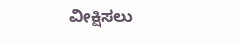ವೀಕ್ಷಿಸಲು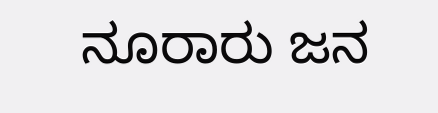ನೂರಾರು ಜನ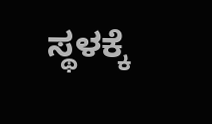ಸ್ಥಳಕ್ಕೆ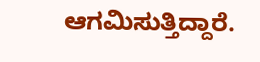ಆಗಮಿಸುತ್ತಿದ್ದಾರೆ.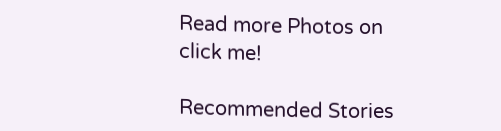Read more Photos on
click me!

Recommended Stories